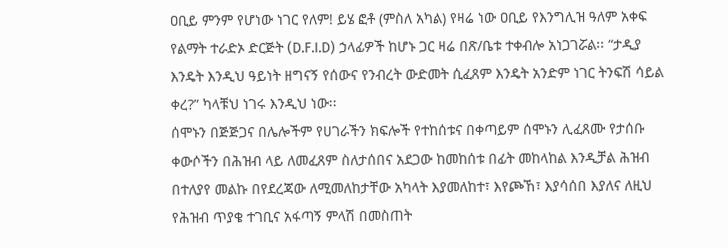ዐቢይ ምንም የሆነው ነገር የለም! ይሄ ፎቶ (ምስለ አካል) የዛሬ ነው ዐቢይ የእንግሊዝ ዓለም አቀፍ የልማት ተራድኦ ድርጅት (D.F.I.D) ኃላፊዎች ከሆኑ ጋር ዛሬ በጽ/ቤቱ ተቀብሎ አነጋገሯል፡፡ “ታዲያ እንዴት እንዲህ ዓይነት ዘግናኝ የሰውና የንብረት ውድመት ሲፈጸም እንዴት አንድም ነገር ትንፍሽ ሳይል ቀረ?” ካላቹህ ነገሩ እንዲህ ነው፡፡
ሰሞኑን በጅጅጋና በሌሎችም የሀገራችን ክፍሎች የተከሰቱና በቀጣይም ሰሞኑን ሊፈጸሙ የታሰቡ ቀውሶችን በሕዝብ ላይ ለመፈጸም ስለታሰበና አደጋው ከመከሰቱ በፊት መከላከል እንዲቻል ሕዝብ በተለያየ መልኩ በየደረጃው ለሚመለከታቸው አካላት እያመለከተ፣ እየጮኸ፣ እያሳሰበ እያለና ለዚህ የሕዝብ ጥያቄ ተገቢና አፋጣኝ ምላሽ በመስጠት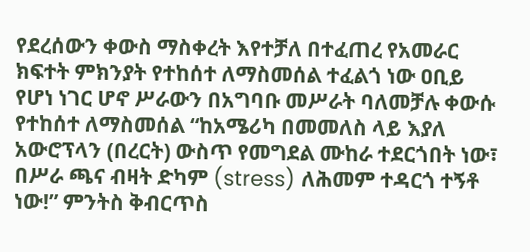የደረሰውን ቀውስ ማስቀረት እየተቻለ በተፈጠረ የአመራር ክፍተት ምክንያት የተከሰተ ለማስመሰል ተፈልጎ ነው ዐቢይ የሆነ ነገር ሆኖ ሥራውን በአግባቡ መሥራት ባለመቻሉ ቀውሱ የተከሰተ ለማስመሰል “ከአሜሪካ በመመለስ ላይ እያለ አውሮፕላን (በረርት) ውስጥ የመግደል ሙከራ ተደርጎበት ነው፣ በሥራ ጫና ብዛት ድካም (stress) ለሕመም ተዳርጎ ተኝቶ ነው!” ምንትስ ቅብርጥስ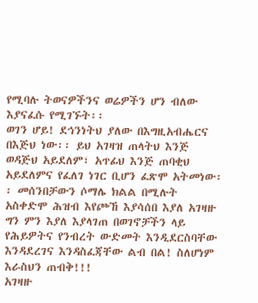የሚባሉ ትወናዎችንና ወሬዎችን ሆን ብለው እያናፈሱ የሚገኙት፡፡
ወገን ሆይ! ደኅንነትህ ያለው በእግዚአብሔርና በእጅህ ነው፡፡ ይህ አገዛዝ ጠላትህ እንጅ ወዳጅህ አይደለም፣ አጥፊህ እንጅ ጠባቂህ አይደለምና የፈለገ ነገር ቢሆን ፈጽሞ አትመነው፡፡ መሰንበቻውን ሶማሌ ክልል በሚሉት አስቀድሞ ሕዝብ እየጮኸ እያሳሰበ እያለ አገዛዙ ግን ምን እያለ እያላገጠ በወገኖቻችን ላይ የሕይዎትና የንብረት ውድመት እንዲደርስባቸው እንዳደረገና እንዳስፈጃቸው ልብ በል! ስለሆነም እራስህን ጠብቅ!!!
አገዛዙ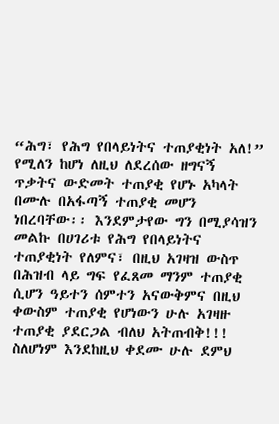“ሕግ፣ የሕግ የበላይነትና ተጠያቂነት አለ!” የሚለን ከሆነ ለዚህ ለደረሰው ዘግናኝ ጥቃትና ውድመት ተጠያቂ የሆኑ አካላት በሙሉ በአፋጣኝ ተጠያቂ መሆን ነበረባቸው፡፡ እንደምታየው ግን በሚያሳዝን መልኩ በሀገሪቱ የሕግ የበላይነትና ተጠያቂነት የለምና፣ በዚህ አገዛዝ ውስጥ በሕዝብ ላይ ግፍ የፈጸመ ማንም ተጠያቂ ሲሆን ዓይተን ሰምተን አናውቅምና በዚህ ቀውስም ተጠያቂ የሆነውን ሁሉ አገዛዙ ተጠያቂ ያደርጋል ብለህ አትጠብቅ!!!
ስለሆነም እንደከዚህ ቀደሙ ሁሉ ደምህ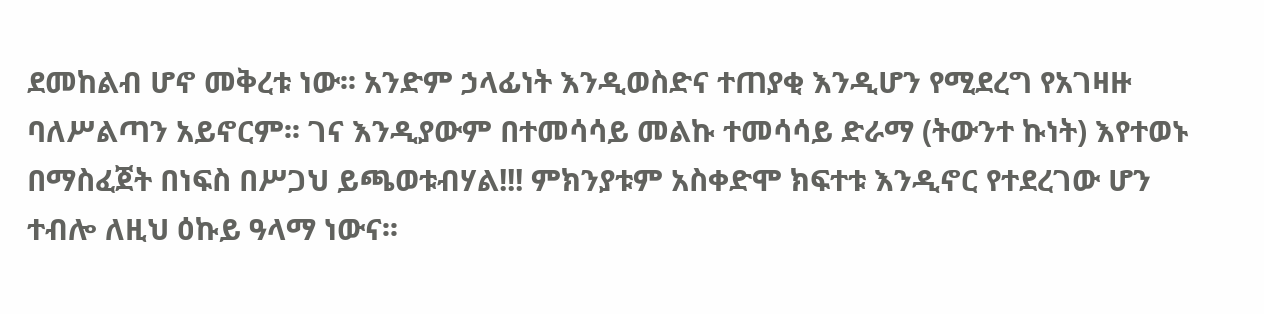ደመከልብ ሆኖ መቅረቱ ነው፡፡ አንድም ኃላፊነት እንዲወስድና ተጠያቂ እንዲሆን የሚደረግ የአገዛዙ ባለሥልጣን አይኖርም፡፡ ገና እንዲያውም በተመሳሳይ መልኩ ተመሳሳይ ድራማ (ትውንተ ኩነት) እየተወኑ በማስፈጀት በነፍስ በሥጋህ ይጫወቱብሃል!!! ምክንያቱም አስቀድሞ ክፍተቱ እንዲኖር የተደረገው ሆን ተብሎ ለዚህ ዕኩይ ዓላማ ነውና፡፡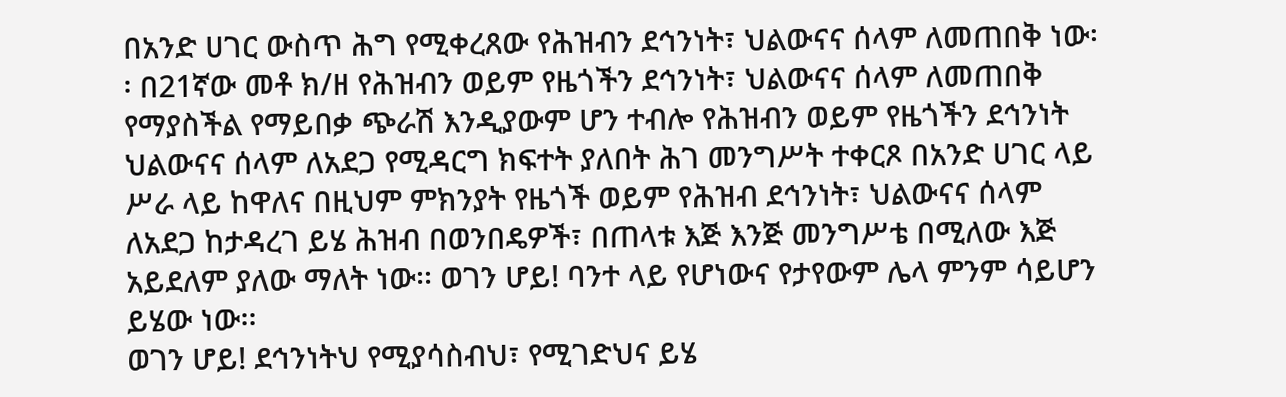በአንድ ሀገር ውስጥ ሕግ የሚቀረጸው የሕዝብን ደኅንነት፣ ህልውናና ሰላም ለመጠበቅ ነው፡፡ በ21ኛው መቶ ክ/ዘ የሕዝብን ወይም የዜጎችን ደኅንነት፣ ህልውናና ሰላም ለመጠበቅ የማያስችል የማይበቃ ጭራሽ እንዲያውም ሆን ተብሎ የሕዝብን ወይም የዜጎችን ደኅንነት ህልውናና ሰላም ለአደጋ የሚዳርግ ክፍተት ያለበት ሕገ መንግሥት ተቀርጾ በአንድ ሀገር ላይ ሥራ ላይ ከዋለና በዚህም ምክንያት የዜጎች ወይም የሕዝብ ደኅንነት፣ ህልውናና ሰላም ለአደጋ ከታዳረገ ይሄ ሕዝብ በወንበዴዎች፣ በጠላቱ እጅ እንጅ መንግሥቴ በሚለው እጅ አይደለም ያለው ማለት ነው፡፡ ወገን ሆይ! ባንተ ላይ የሆነውና የታየውም ሌላ ምንም ሳይሆን ይሄው ነው፡፡
ወገን ሆይ! ደኅንነትህ የሚያሳስብህ፣ የሚገድህና ይሄ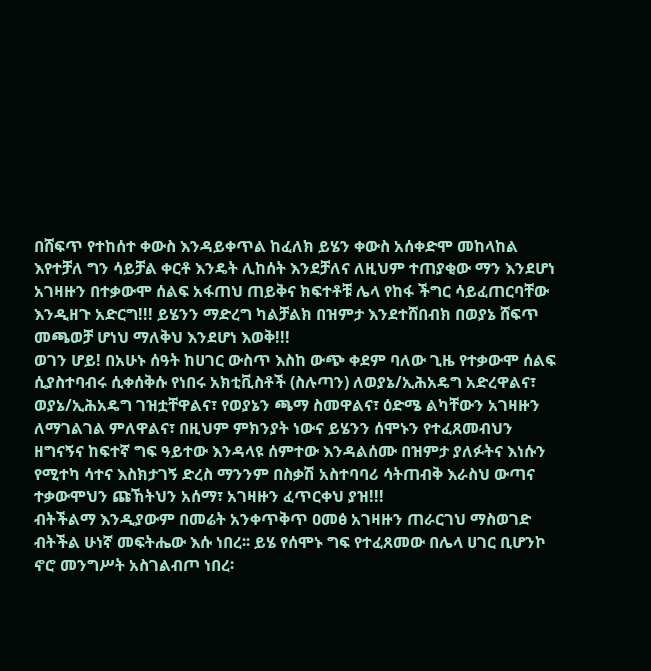በሸፍጥ የተከሰተ ቀውስ እንዳይቀጥል ከፈለክ ይሄን ቀውስ አሰቀድሞ መከላከል እየተቻለ ግን ሳይቻል ቀርቶ እንዴት ሊከሰት እንደቻለና ለዚህም ተጠያቂው ማን እንደሆነ አገዛዙን በተቃውሞ ሰልፍ አፋጠህ ጠይቅና ክፍተቶቹ ሌላ የከፋ ችግር ሳይፈጠርባቸው እንዲዘጉ አድርግ!!! ይሄንን ማድረግ ካልቻልክ በዝምታ እንደተሸበብክ በወያኔ ሸፍጥ መጫወቻ ሆነህ ማለቅህ እንደሆነ እወቅ!!!
ወገን ሆይ! በአሁኑ ሰዓት ከሀገር ውስጥ እስከ ውጭ ቀደም ባለው ጊዜ የተቃውሞ ሰልፍ ሲያስተባብሩ ሲቀሰቅሱ የነበሩ አክቲቪስቶች (ስሉጣን) ለወያኔ/ኢሕአዴግ አድረዋልና፣ ወያኔ/ኢሕአዴግ ገዝቷቸዋልና፣ የወያኔን ጫማ ስመዋልና፣ ዕድሜ ልካቸውን አገዛዙን ለማገልገል ምለዋልና፣ በዚህም ምክንያት ነውና ይሄንን ሰሞኑን የተፈጸመብህን ዘግናኝና ከፍተኛ ግፍ ዓይተው እንዳላዩ ሰምተው እንዳልሰሙ በዝምታ ያለፉትና እነሱን የሚተካ ሳተና እስክታገኝ ድረስ ማንንም በስቃሽ አስተባባሪ ሳትጠብቅ እራስህ ውጣና ተቃውሞህን ጩኸትህን አሰማ፣ አገዛዙን ፈጥርቀህ ያዝ!!!
ብትችልማ እንዲያውም በመሬት አንቀጥቅጥ ዐመፅ አገዛዙን ጠራርገህ ማስወገድ ብትችል ሁነኛ መፍትሔው እሱ ነበረ፡፡ ይሄ የሰሞኑ ግፍ የተፈጸመው በሌላ ሀገር ቢሆንኮ ኖሮ መንግሥት አስገልብጦ ነበረ፡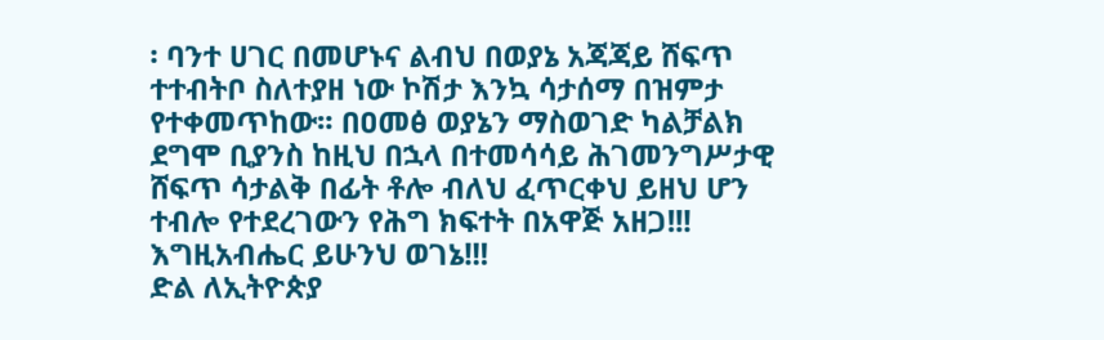፡ ባንተ ሀገር በመሆኑና ልብህ በወያኔ አጃጃይ ሸፍጥ ተተብትቦ ስለተያዘ ነው ኮሽታ እንኳ ሳታሰማ በዝምታ የተቀመጥከው፡፡ በዐመፅ ወያኔን ማስወገድ ካልቻልክ ደግሞ ቢያንስ ከዚህ በኋላ በተመሳሳይ ሕገመንግሥታዊ ሸፍጥ ሳታልቅ በፊት ቶሎ ብለህ ፈጥርቀህ ይዘህ ሆን ተብሎ የተደረገውን የሕግ ክፍተት በአዋጅ አዘጋ!!!
እግዚአብሔር ይሁንህ ወገኔ!!!
ድል ለኢትዮጵያ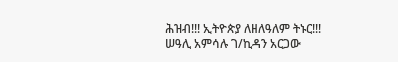ሕዝብ!!! ኢትዮጵያ ለዘለዓለም ትኑር!!!
ሠዓሊ አምሳሉ ገ/ኪዳን አርጋው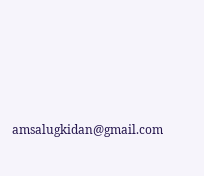amsalugkidan@gmail.com